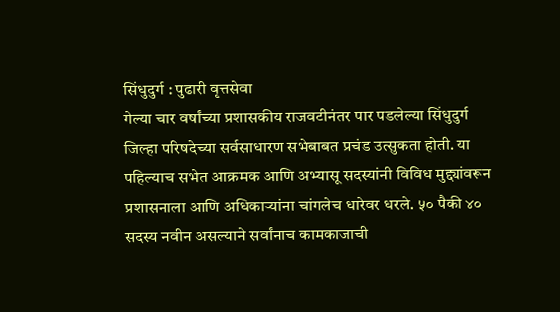सिंधुदुर्ग : पुढारी वृत्तसेवा
गेल्या चार वर्षांच्या प्रशासकीय राजवटीनंतर पार पडलेल्या सिंधुदुर्ग जिल्हा परिषदेच्या सर्वसाधारण सभेबाबत प्रचंड उत्सुकता होती. या पहिल्याच सभेत आक्रमक आणि अभ्यासू सदस्यांनी विविध मुद्द्यांवरून प्रशासनाला आणि अधिकाऱ्यांना चांगलेच धारेवर धरले. ५० पैकी ४० सदस्य नवीन असल्याने सर्वांनाच कामकाजाची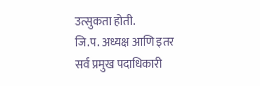उत्सुकता होती.
जि.प. अध्यक्ष आणि इतर सर्व प्रमुख पदाधिकारी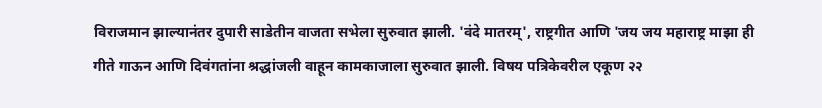विराजमान झाल्यानंतर दुपारी साडेतीन वाजता सभेला सुरुवात झाली. 'वंदे मातरम्', राष्ट्रगीत आणि 'जय जय महाराष्ट्र माझा ही गीते गाऊन आणि दिवंगतांना श्रद्धांजली वाहून कामकाजाला सुरुवात झाली. विषय पत्रिकेवरील एकूण २२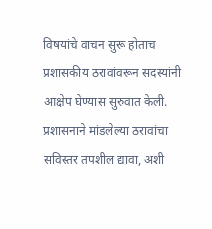विषयांचे वाचन सुरू होताच प्रशासकीय ठरावांवरून सदस्यांनी आक्षेप घेण्यास सुरुवात केली.
प्रशासनाने मांडलेल्या ठरावांचा सविस्तर तपशील द्यावा, अशी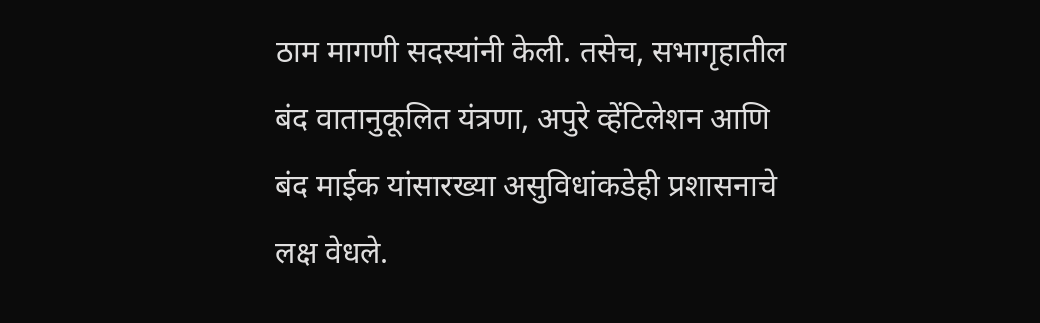ठाम मागणी सदस्यांनी केली. तसेच, सभागृहातील बंद वातानुकूलित यंत्रणा, अपुरे व्हेंटिलेशन आणि बंद माईक यांसारख्या असुविधांकडेही प्रशासनाचे लक्ष वेधले.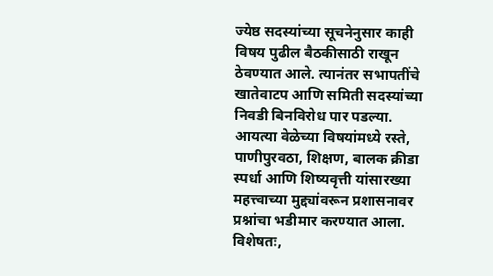ज्येष्ठ सदस्यांच्या सूचनेनुसार काही विषय पुढील बैठकीसाठी राखून ठेवण्यात आले. त्यानंतर सभापतींचे खातेवाटप आणि समिती सदस्यांच्या निवडी बिनविरोध पार पडल्या.
आयत्या वेळेच्या विषयांमध्ये रस्ते, पाणीपुरवठा, शिक्षण, बालक क्रीडा स्पर्धा आणि शिष्यवृत्ती यांसारख्या महत्त्वाच्या मुद्द्यांवरून प्रशासनावर प्रश्नांचा भडीमार करण्यात आला. विशेषतः,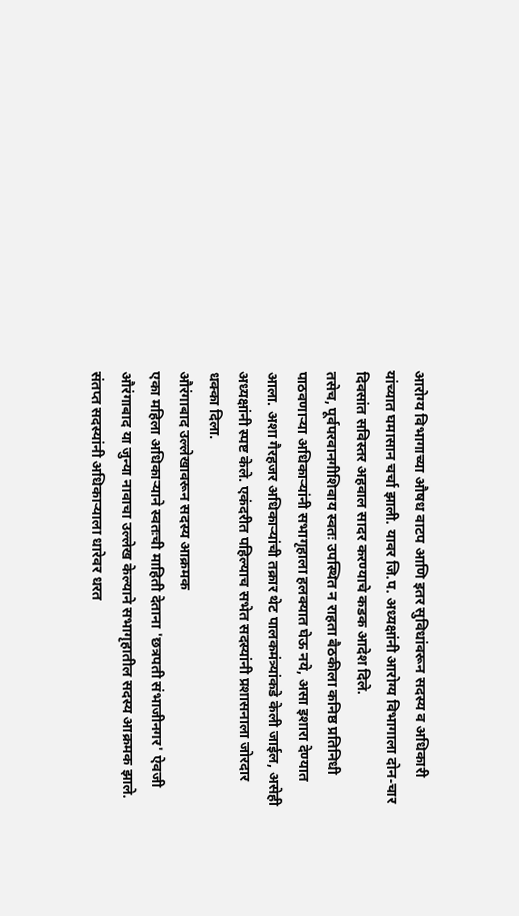आरोग्य विभागाच्या औषध वाटप आणि इतर सुविधांवरून सदस्य व अधिकारी यांच्यात घमासान चर्चा झाली. यावर जि.प. अध्यक्षांनी आरोग्य विभागाला दोन-चार दिवसांत सविस्तर अहवाल सादर करण्याचे कडक आदेश दिले.
तसेच, पूर्वपरवानगीशिवाय स्वतः उपस्थित न राहता बैठकीला कनिष्ठ प्रतिनिधी पाठवणाऱ्या अधिकाऱ्यांनी सभागृहाला हलक्यात घेऊ नये, असा इशारा देण्यात आला. अशा गैरहजर अधिकाऱ्यांची तक्रार थेट पालकमंत्र्यांकडे केली जाईल, असेही अध्यक्षांनी स्पष्ट केले. एकंदरीत पहिल्याच सभेत सदस्यांनी प्रशासनाला जोरदार धक्का दिला.
औरंगाबाद उल्लेखावरून सदस्य आक्रमक
एका महिला अधिकाऱ्याने स्वतःची माहिती देताना 'छत्रपती संभाजीनगर' ऐवजी औरंगाबाद या जुन्या नावाचा उल्लेख केल्याने सभागृहातील सदस्य आक्रमक झाले. संतप्त सदस्यांनी अधिकाऱ्याला धारेवर धरत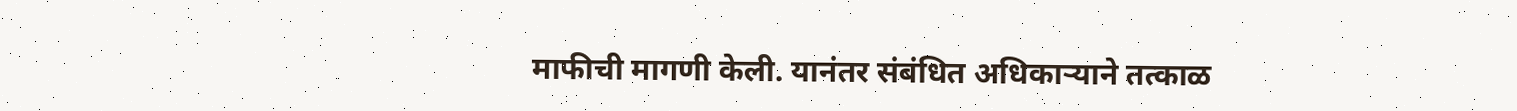माफीची मागणी केली. यानंतर संबंधित अधिकाऱ्याने तत्काळ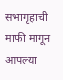सभागृहाची माफी मागून आपल्या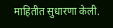माहितीत सुधारणा केली.